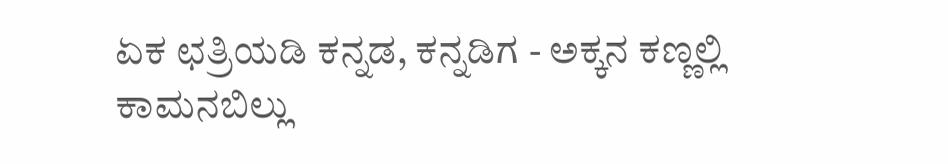ಏಕ ಛತ್ರಿಯಡಿ ಕನ್ನಡ, ಕನ್ನಡಿಗ - ಅಕ್ಕನ ಕಣ್ಣಲ್ಲಿ ಕಾಮನಬಿಲ್ಲು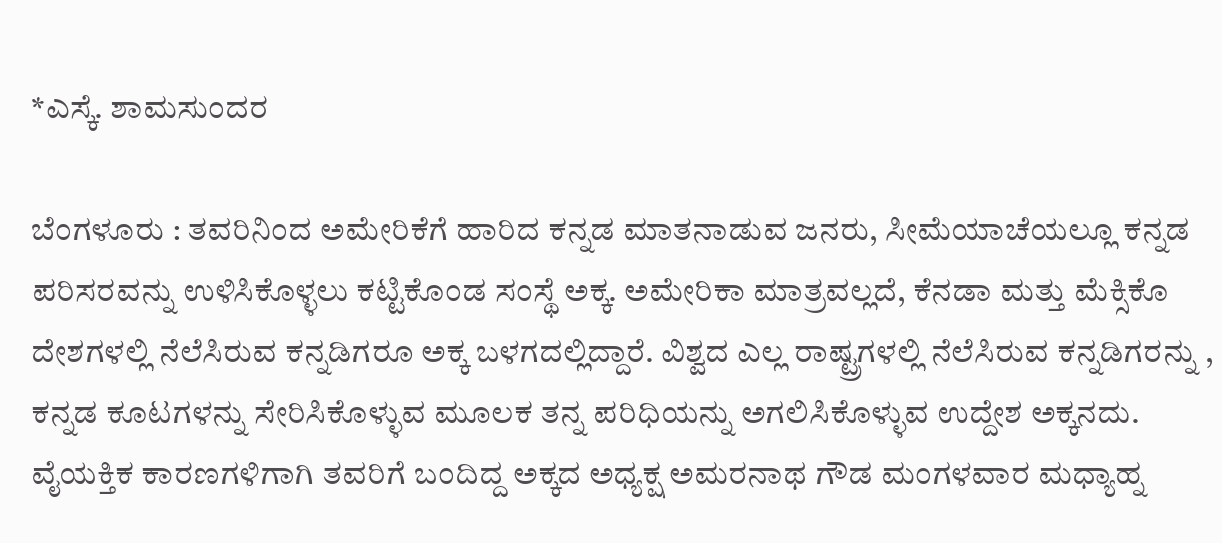*ಎಸ್ಕೆ. ಶಾಮಸುಂದರ

ಬೆಂಗಳೂರು : ತವರಿನಿಂದ ಅಮೇರಿಕೆಗೆ ಹಾರಿದ ಕನ್ನಡ ಮಾತನಾಡುವ ಜನರು, ಸೀಮೆಯಾಚೆಯಲ್ಲೂ ಕನ್ನಡ ಪರಿಸರವನ್ನು ಉಳಿಸಿಕೊಳ್ಳಲು ಕಟ್ಟಿಕೊಂಡ ಸಂಸ್ಥೆ ಅಕ್ಕ. ಅಮೇರಿಕಾ ಮಾತ್ರವಲ್ಲದೆ, ಕೆನಡಾ ಮತ್ತು ಮೆಕ್ಸಿಕೊ ದೇಶಗಳಲ್ಲಿ ನೆಲೆಸಿರುವ ಕನ್ನಡಿಗರೂ ಅಕ್ಕ ಬಳಗದಲ್ಲಿದ್ದಾರೆ. ವಿಶ್ವದ ಎಲ್ಲ ರಾಷ್ಟ್ರಗಳಲ್ಲಿ ನೆಲೆಸಿರುವ ಕನ್ನಡಿಗರನ್ನು , ಕನ್ನಡ ಕೂಟಗಳನ್ನು ಸೇರಿಸಿಕೊಳ್ಳುವ ಮೂಲಕ ತನ್ನ ಪರಿಧಿಯನ್ನು ಅಗಲಿಸಿಕೊಳ್ಳುವ ಉದ್ದೇಶ ಅಕ್ಕನದು. ವೈಯಕ್ತಿಕ ಕಾರಣಗಳಿಗಾಗಿ ತವರಿಗೆ ಬಂದಿದ್ದ ಅಕ್ಕದ ಅಧ್ಯಕ್ಷ ಅಮರನಾಥ ಗೌಡ ಮಂಗಳವಾರ ಮಧ್ಯಾಹ್ನ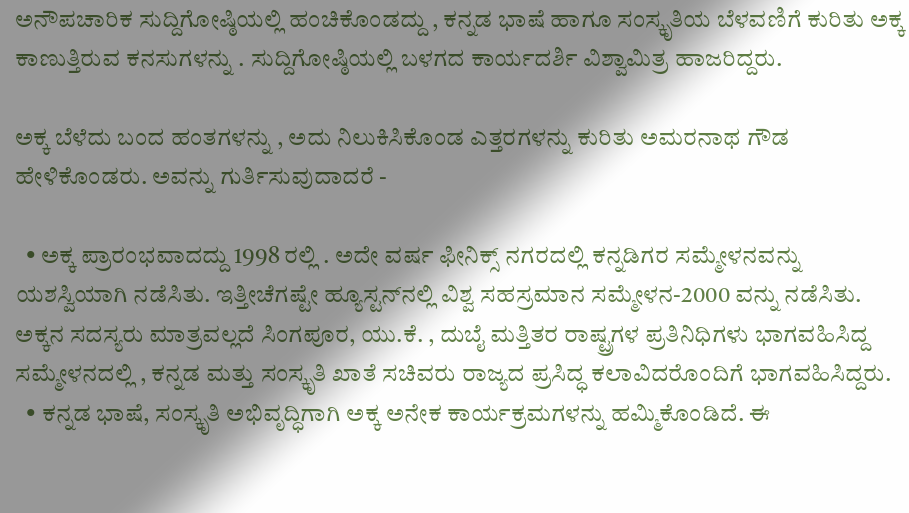ಅನೌಪಚಾರಿಕ ಸುದ್ದಿಗೋಷ್ಠಿಯಲ್ಲಿ ಹಂಚಿಕೊಂಡದ್ದು , ಕನ್ನಡ ಭಾಷೆ ಹಾಗೂ ಸಂಸ್ಕೃತಿಯ ಬೆಳವಣಿಗೆ ಕುರಿತು ಅಕ್ಕ ಕಾಣುತ್ತಿರುವ ಕನಸುಗಳನ್ನು . ಸುದ್ದಿಗೋಷ್ಠಿಯಲ್ಲಿ ಬಳಗದ ಕಾರ್ಯದರ್ಶಿ ವಿಶ್ವಾಮಿತ್ರ ಹಾಜರಿದ್ದರು.

ಅಕ್ಕ ಬೆಳೆದು ಬಂದ ಹಂತಗಳನ್ನು , ಅದು ನಿಲುಕಿಸಿಕೊಂಡ ಎತ್ತರಗಳನ್ನು ಕುರಿತು ಅಮರನಾಥ ಗೌಡ ಹೇಳಿಕೊಂಡರು. ಅವನ್ನು ಗುರ್ತಿಸುವುದಾದರೆ -

  • ಅಕ್ಕ ಪ್ರಾರಂಭವಾದದ್ದು 1998 ರಲ್ಲಿ . ಅದೇ ವರ್ಷ ಫೀನಿಕ್ಸ್‌ ನಗರದಲ್ಲಿ ಕನ್ನಡಿಗರ ಸಮ್ಮೇಳನವನ್ನು ಯಶಸ್ವಿಯಾಗಿ ನಡೆಸಿತು. ಇತ್ತೀಚೆಗಷ್ಟೇ ಹ್ಯೂಸ್ಟನ್‌ನಲ್ಲಿ ವಿಶ್ವ ಸಹಸ್ರಮಾನ ಸಮ್ಮೇಳನ-2000 ವನ್ನು ನಡೆಸಿತು. ಅಕ್ಕನ ಸದಸ್ಯರು ಮಾತ್ರವಲ್ಲದೆ ಸಿಂಗಪೂರ, ಯು.ಕೆ. , ದುಬೈ ಮತ್ತಿತರ ರಾಷ್ಟ್ರಗಳ ಪ್ರತಿನಿಧಿಗಳು ಭಾಗವಹಿಸಿದ್ದ ಸಮ್ಮೇಳನದಲ್ಲಿ , ಕನ್ನಡ ಮತ್ತು ಸಂಸ್ಕೃತಿ ಖಾತೆ ಸಚಿವರು ರಾಜ್ಯದ ಪ್ರಸಿದ್ಧ ಕಲಾವಿದರೊಂದಿಗೆ ಭಾಗವಹಿಸಿದ್ದರು.
  • ಕನ್ನಡ ಭಾಷೆ, ಸಂಸ್ಕೃತಿ ಅಭಿವೃದ್ಧಿಗಾಗಿ ಅಕ್ಕ ಅನೇಕ ಕಾರ್ಯಕ್ರಮಗಳನ್ನು ಹಮ್ಮಿಕೊಂಡಿದೆ. ಈ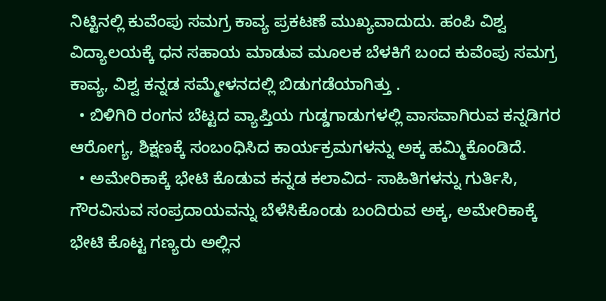ನಿಟ್ಟಿನಲ್ಲಿ ಕುವೆಂಪು ಸಮಗ್ರ ಕಾವ್ಯ ಪ್ರಕಟಣೆ ಮುಖ್ಯವಾದುದು. ಹಂಪಿ ವಿಶ್ವ ವಿದ್ಯಾಲಯಕ್ಕೆ ಧನ ಸಹಾಯ ಮಾಡುವ ಮೂಲಕ ಬೆಳಕಿಗೆ ಬಂದ ಕುವೆಂಪು ಸಮಗ್ರ ಕಾವ್ಯ, ವಿಶ್ವ ಕನ್ನಡ ಸಮ್ಮೇಳನದಲ್ಲಿ ಬಿಡುಗಡೆಯಾಗಿತ್ತು .
  • ಬಿಳಿಗಿರಿ ರಂಗನ ಬೆಟ್ಟದ ವ್ಯಾಪ್ತಿಯ ಗುಡ್ಡಗಾಡುಗಳಲ್ಲಿ ವಾಸವಾಗಿರುವ ಕನ್ನಡಿಗರ ಆರೋಗ್ಯ, ಶಿಕ್ಷಣಕ್ಕೆ ಸಂಬಂಧಿಸಿದ ಕಾರ್ಯಕ್ರಮಗಳನ್ನು ಅಕ್ಕ ಹಮ್ಮಿಕೊಂಡಿದೆ.
  • ಅಮೇರಿಕಾಕ್ಕೆ ಭೇಟಿ ಕೊಡುವ ಕನ್ನಡ ಕಲಾವಿದ- ಸಾಹಿತಿಗಳನ್ನು ಗುರ್ತಿಸಿ, ಗೌರವಿಸುವ ಸಂಪ್ರದಾಯವನ್ನು ಬೆಳೆಸಿಕೊಂಡು ಬಂದಿರುವ ಅಕ್ಕ, ಅಮೇರಿಕಾಕ್ಕೆ ಭೇಟಿ ಕೊಟ್ಟ ಗಣ್ಯರು ಅಲ್ಲಿನ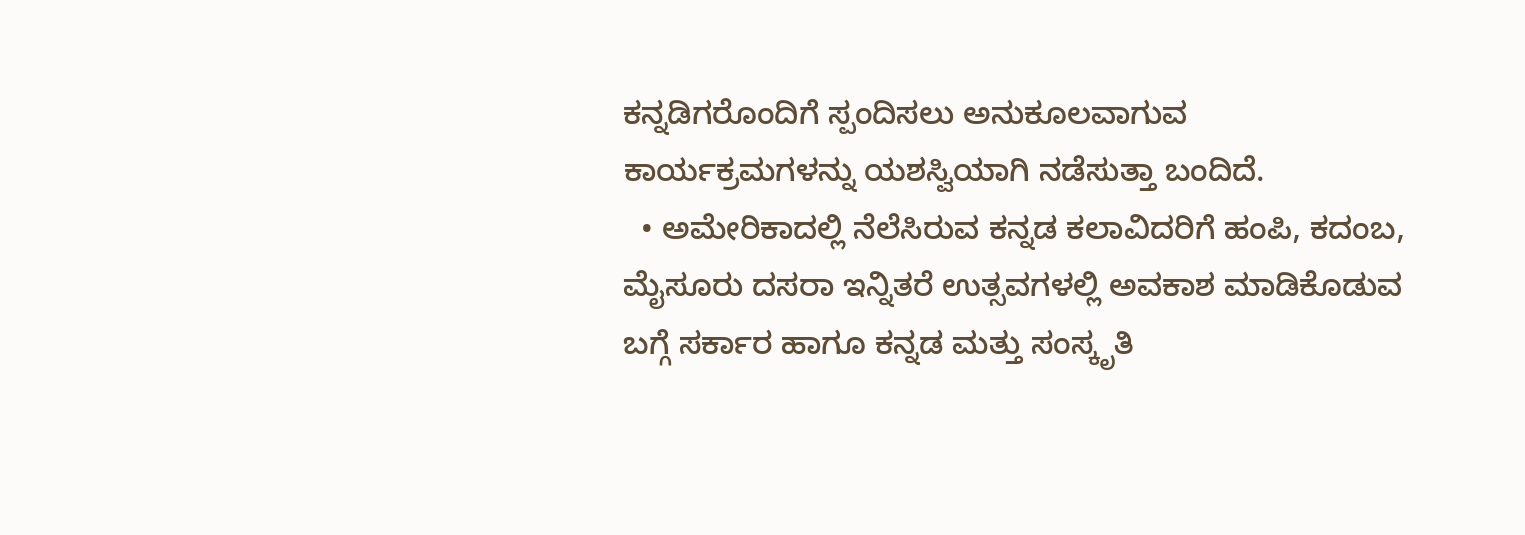ಕನ್ನಡಿಗರೊಂದಿಗೆ ಸ್ಪಂದಿಸಲು ಅನುಕೂಲವಾಗುವ ಕಾರ್ಯಕ್ರಮಗಳನ್ನು ಯಶಸ್ವಿಯಾಗಿ ನಡೆಸುತ್ತಾ ಬಂದಿದೆ.
  • ಅಮೇರಿಕಾದಲ್ಲಿ ನೆಲೆಸಿರುವ ಕನ್ನಡ ಕಲಾವಿದರಿಗೆ ಹಂಪಿ, ಕದಂಬ, ಮೈಸೂರು ದಸರಾ ಇನ್ನಿತರೆ ಉತ್ಸವಗಳಲ್ಲಿ ಅವಕಾಶ ಮಾಡಿಕೊಡುವ ಬಗ್ಗೆ ಸರ್ಕಾರ ಹಾಗೂ ಕನ್ನಡ ಮತ್ತು ಸಂಸ್ಕೃತಿ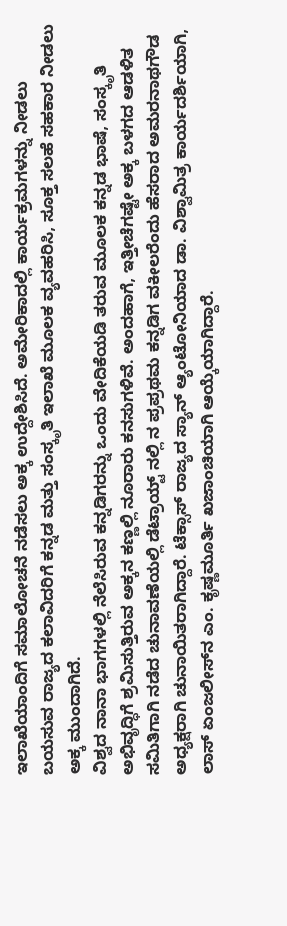ಇಲಾಖೆಯಾಂದಿಗೆ ಸಮಾಲೋಚನೆ ನಡೆಸಲು ಅಕ್ಕ ಉದ್ದೇಶಿಸಿದೆ. ಅಮೇರಿಕಾದಲ್ಲಿ ಕಾರ್ಯಕ್ರಮಗಳನ್ನು ನೀಡಲು ಬಯಸುವ ರಾಜ್ಯದ ಕಲಾವಿದರಿಗೆ ಕನ್ನಡ ಮತ್ತು ಸಂಸ್ಕೃತಿ ಇಲಾಖೆ ಮೂಲಕ ವ್ಯವಹರಿಸಿ, ಸೂಕ್ತ ಸಲಹೆ ಸಹಕಾರ ನೀಡಲು ಅಕ್ಕ ಮುಂದಾಗಿದೆ.
ವಿಶ್ವದ ನಾನಾ ಭಾಗಗಳಲ್ಲಿ ನೆಲೆಸಿರುವ ಕನ್ನಡಿಗರನ್ನು ಒಂದು ವೇದಿಕೆಯಡಿ ತರುವ ಮೂಲಕ ಕನ್ನಡ ಭಾಷೆ, ಸಂಸ್ಕೃತಿ ಅಭಿವೃದ್ಧಿಗೆ ಶ್ರಮಿಸುತ್ತಿರುವ ಅಕ್ಕನ ಕಣ್ಣಲ್ಲಿ ನೂರಾರು ಕನಸುಗಳಿವೆ. ಅಂದಹಾಗೆ, ಇತ್ತೀಚೆಗಷ್ಟೇ ಅಕ್ಕ ಬಳಗದ ಆಡಳಿತ ಸಮಿತಿಗಾಗಿ ನಡೆದ ಚುನಾವಣೆಯಲ್ಲಿ ಡೆಟ್ರಾಯ್ಟ್‌ ನಲ್ಲಿ ನ ಪ್ರಪ್ರಥಮ ಕನ್ನಡಿಗ ವಕೀಲರೆಂದು ಹೆಸರಾದ ಅಮರನಾಥಗೌಡ ಅಧ್ಯಕ್ಷರಾಗಿ ಚುನಾಯಿತರಾಗಿದ್ದಾರೆ. ಟೆಕ್ಸಾಸ್‌ ರಾಜ್ಯದ ಸ್ಯಾನ್‌ ಆ್ಯಂಟೋನಿಯಾದ ಡಾ. ವಿಶ್ವಾಮಿತ್ರ ಕಾರ್ಯದರ್ಶಿಯಾಗಿ, ಲಾಸ್‌ ಏಂಜಲೀಸ್‌ನ ಎಂ. ಕೃಷ್ಣಮೂರ್ತಿ ಖಜಾಂಚಿಯಾಗಿ ಆಯ್ಕೆಯಾಗಿದ್ದಾರೆ.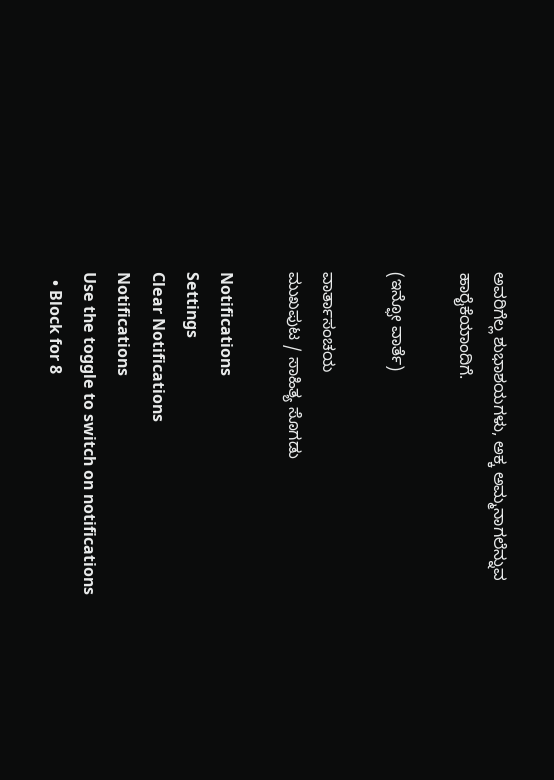ಅವರಿಗೆಲ್ಲ ಶುಭಾಶಯಗಳು, ಅಕ್ಕ ಅಮ್ಮನಾಗಲೆನ್ನುವ ಹಾರೈಕೆಯಾಂದಿಗೆ.

(ಇನ್ಫೋ ವಾರ್ತೆ)

ವಾರ್ತಾಸಂಚಯ
ಮುಖಪುಟ / ಸಾಹಿತ್ಯ ಸೊಗಡು

Notifications
Settings
Clear Notifications
Notifications
Use the toggle to switch on notifications
  • Block for 8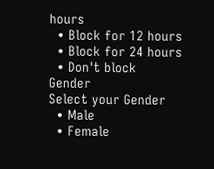hours
  • Block for 12 hours
  • Block for 24 hours
  • Don't block
Gender
Select your Gender
  • Male
  • Female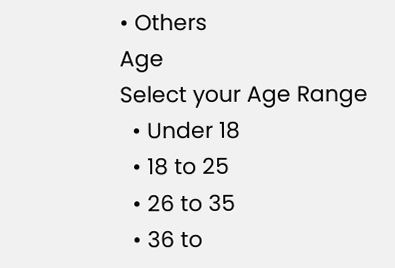• Others
Age
Select your Age Range
  • Under 18
  • 18 to 25
  • 26 to 35
  • 36 to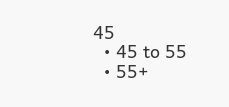45
  • 45 to 55
  • 55+